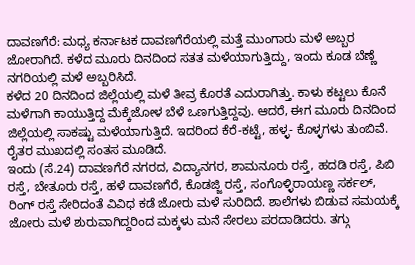ದಾವಣಗೆರೆ: ಮಧ್ಯ ಕರ್ನಾಟಕ ದಾವಣಗೆರೆಯಲ್ಲಿ ಮತ್ತೆ ಮುಂಗಾರು ಮಳೆ ಅಬ್ಬರ ಜೋರಾಗಿದೆ. ಕಳೆದ ಮೂರು ದಿನದಿಂದ ಸತತ ಮಳೆಯಾಗುತ್ತಿದ್ದು, ಇಂದು ಕೂಡ ಬೆಣ್ಣೆ ನಗರಿಯಲ್ಲಿ ಮಳೆ ಅಬ್ಬರಿಸಿದೆ.
ಕಳೆದ 20 ದಿನದಿಂದ ಜಿಲ್ಲೆಯಲ್ಲಿ ಮಳೆ ತೀವ್ರ ಕೊರತೆ ಎದುರಾಗಿತ್ತು. ಕಾಳು ಕಟ್ಟಲು ಕೊನೆ ಮಳೆಗಾಗಿ ಕಾಯುತ್ತಿದ್ದ ಮೆಕ್ಕೆಜೋಳ ಬೆಳೆ ಒಣಗುತ್ತಿದ್ದವು. ಆದರೆ, ಈಗ ಮೂರು ದಿನದಿಂದ ಜಿಲ್ಲೆಯಲ್ಲಿ ಸಾಕಷ್ಟು ಮಳೆಯಾಗುತ್ತಿದೆ. ಇದರಿಂದ ಕೆರೆ-ಕಟ್ಟೆ, ಹಳ್ಳ- ಕೊಳ್ಳಗಳು ತುಂಬಿವೆ. ರೈತರ ಮುಖದಲ್ಲಿ ಸಂತಸ ಮೂಡಿದೆ.
ಇಂದು (ಸೆ.24) ದಾವಣಗೆರೆ ನಗರದ, ವಿದ್ಯಾನಗರ, ಶಾಮನೂರು ರಸ್ತೆ, ಹದಡಿ ರಸ್ತೆ, ಪಿಬಿ ರಸ್ತೆ, ಬೇತೂರು ರಸ್ತೆ, ಹಳೆ ದಾವಣಗೆರೆ, ಕೊಡಜ್ಜಿ ರಸ್ತೆ, ಸಂಗೊಳ್ಳಿರಾಯಣ್ಣ ಸರ್ಕಲ್, ರಿಂಗ್ ರಸ್ತೆ ಸೇರಿದಂತೆ ವಿವಿಧ ಕಡೆ ಜೋರು ಮಳೆ ಸುರಿದಿದೆ. ಶಾಲೆಗಳು ಬಿಡುವ ಸಮಯಕ್ಕೆ ಜೋರು ಮಳೆ ಶುರುವಾಗಿದ್ದರಿಂದ ಮಕ್ಕಳು ಮನೆ ಸೇರಲು ಪರದಾಡಿದರು. ತಗ್ಗು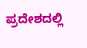ಪ್ರದೇಶದಲ್ಲಿ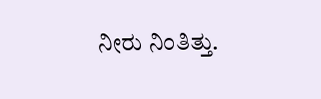ನೀರು ನಿಂತಿತ್ತು.